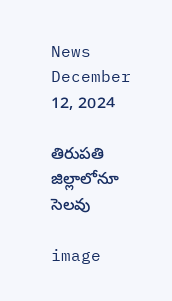News December 12, 2024

తిరుపతి జిల్లాలోనూ సెలవు

image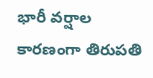భారీ వర్షాల కారణంగా తిరుపతి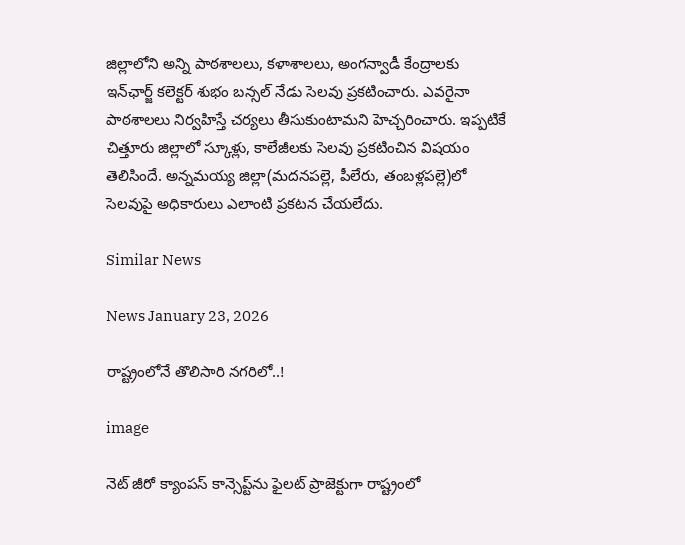జిల్లాలోని అన్ని పాఠశాలలు, కళాశాలలు, అంగన్వాడీ కేంద్రాలకు ఇన్‌ఛార్జ్ కలెక్టర్ శుభం బన్సల్ నేడు సెలవు ప్రకటించారు. ఎవరైనా పాఠశాలలు నిర్వహిస్తే చర్యలు తీసుకుంటామని హెచ్చరించారు. ఇప్పటికే చిత్తూరు జిల్లాలో స్కూళ్లు, కాలేజీలకు సెలవు ప్రకటించిన విషయం తెలిసిందే. అన్నమయ్య జిల్లా(మదనపల్లె, పీలేరు, తంబళ్లపల్లె)లో సెలవుపై అధికారులు ఎలాంటి ప్రకటన చేయలేదు.

Similar News

News January 23, 2026

రాష్ట్రంలోనే తొలిసారి నగరిలో..!

image

నెట్ జీరో క్యాంపస్ కాన్సెప్ట్‌ను ఫైలట్ ప్రాజెక్టుగా రాష్ట్రంలో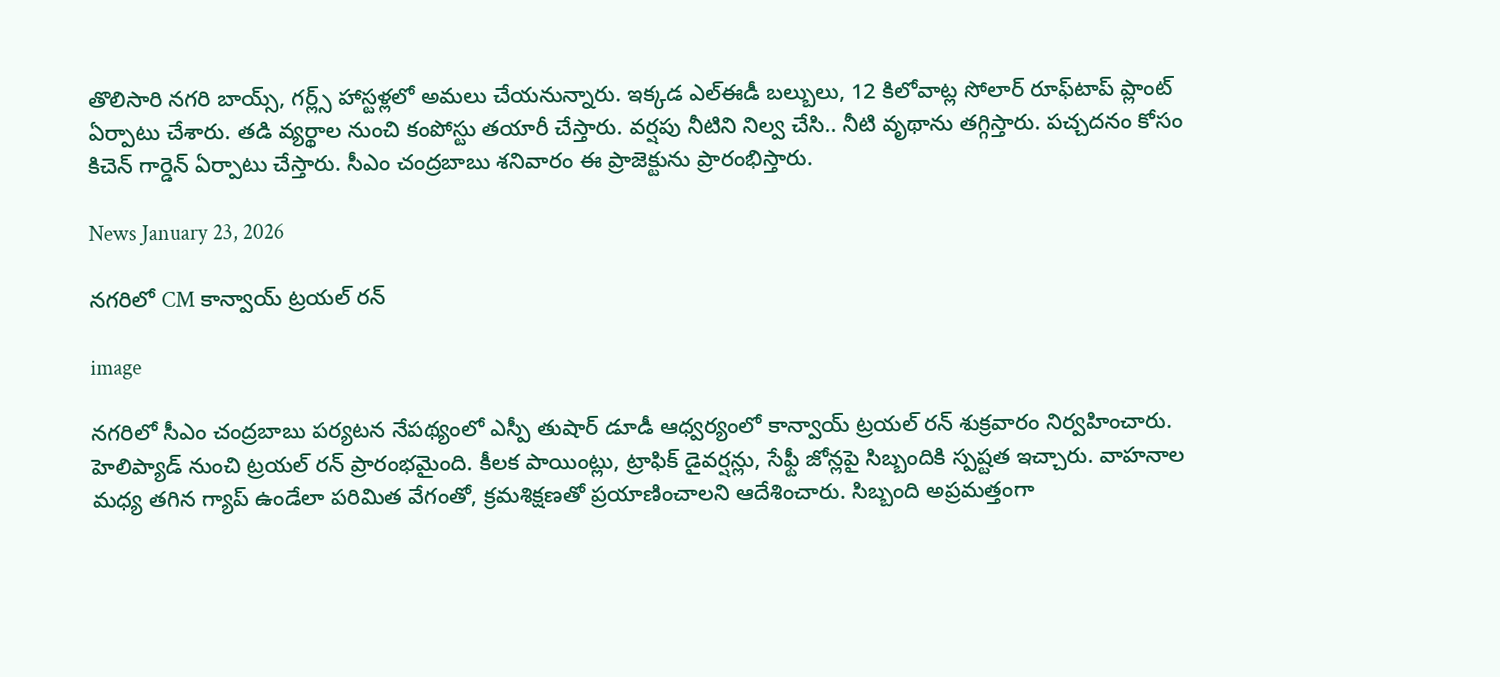తొలిసారి నగరి బాయ్స్, గర్ల్స్ హాస్టళ్లలో అమలు చేయనున్నారు. ఇక్కడ ఎల్ఈడీ బల్బులు, 12 కిలోవాట్ల సోలార్ రూఫ్‌టాప్ ప్లాంట్ ఏర్పాటు చేశారు. తడి వ్యర్థాల నుంచి కంపోస్టు తయారీ చేస్తారు. వర్షపు నీటిని నిల్వ చేసి.. నీటి వృథాను తగ్గిస్తారు. పచ్చదనం కోసం కిచెన్ గార్డెన్ ఏర్పాటు చేస్తారు. సీఎం చంద్రబాబు శనివారం ఈ ప్రాజెక్టును ప్రారంభిస్తారు.

News January 23, 2026

నగరిలో CM కాన్వాయ్ ట్రయల్ రన్

image

నగరిలో సీఎం చంద్రబాబు పర్యటన నేపథ్యంలో ఎస్పీ తుషార్ డూడీ ఆధ్వర్యంలో కాన్వాయ్ ట్రయల్ రన్ శుక్రవారం నిర్వహించారు. హెలిప్యాడ్ నుంచి ట్రయల్ రన్ ప్రారంభమైంది. కీలక పాయింట్లు, ట్రాఫిక్ డైవర్షన్లు, సేఫ్టీ జోన్లపై సిబ్బందికి స్పష్టత ఇచ్చారు. వాహనాల మధ్య తగిన గ్యాప్ ఉండేలా పరిమిత వేగంతో, క్రమశిక్షణతో ప్రయాణించాలని ఆదేశించారు. సిబ్బంది అప్రమత్తంగా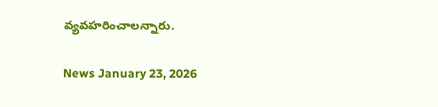వ్యవహరించాలన్నారు.

News January 23, 2026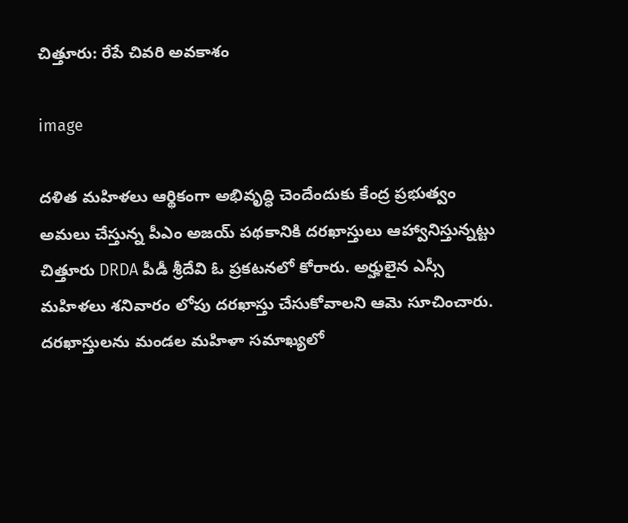చిత్తూరు: రేపే చివరి అవకాశం

image

దళిత మహిళలు ఆర్థికంగా అభివృద్ధి చెందేందుకు కేంద్ర ప్రభుత్వం అమలు చేస్తున్న పీఎం అజయ్ పథకానికి దరఖాస్తులు ఆహ్వానిస్తున్నట్టు చిత్తూరు DRDA పీడీ శ్రీదేవి ఓ ప్రకటనలో కోరారు. అర్హులైన ఎస్సీ మహిళలు శనివారం లోపు దరఖాస్తు చేసుకోవాలని ఆమె సూచించారు. దరఖాస్తులను మండల మహిళా సమాఖ్యలో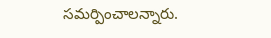సమర్పించాలన్నారు.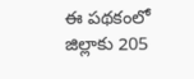ఈ పథకంలో జిల్లాకు 205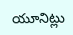యూనిట్లు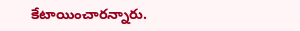కేటాయించారన్నారు.